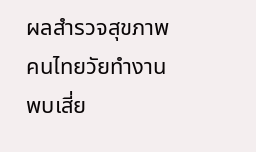ผลสำรวจสุขภาพคนไทยวัยทำงาน พบเสี่ย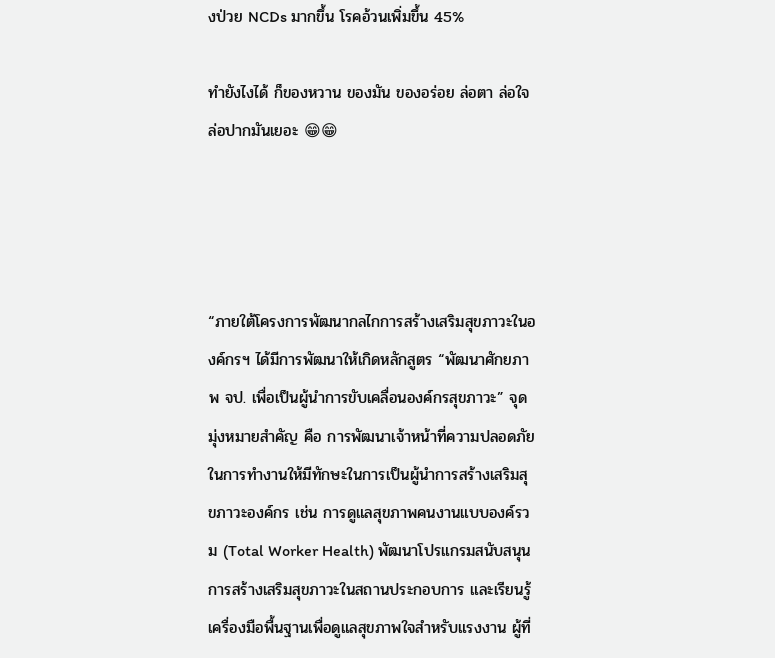งป่วย NCDs มากขึ้น โรคอ้วนเพิ่มขึ้น 45%

ทำยังไงได้ ก็ของหวาน ของมัน ของอร่อย ล่อตา ล่อใจ ล่อปากมันเยอะ 😁😁




“ภายใต้โครงการพัฒนากลไกการสร้างเสริมสุขภาวะในองค์กรฯ ได้มีการพัฒนาให้เกิดหลักสูตร “พัฒนาศักยภาพ จป. เพื่อเป็นผู้นำการขับเคลื่อนองค์กรสุขภาวะ” จุดมุ่งหมายสำคัญ คือ การพัฒนาเจ้าหน้าที่ความปลอดภัยในการทำงานให้มีทักษะในการเป็นผู้นำการสร้างเสริมสุขภาวะองค์กร เช่น การดูแลสุขภาพคนงานแบบองค์รวม (Total Worker Health) พัฒนาโปรแกรมสนับสนุนการสร้างเสริมสุขภาวะในสถานประกอบการ และเรียนรู้เครื่องมือพื้นฐานเพื่อดูแลสุขภาพใจสำหรับแรงงาน ผู้ที่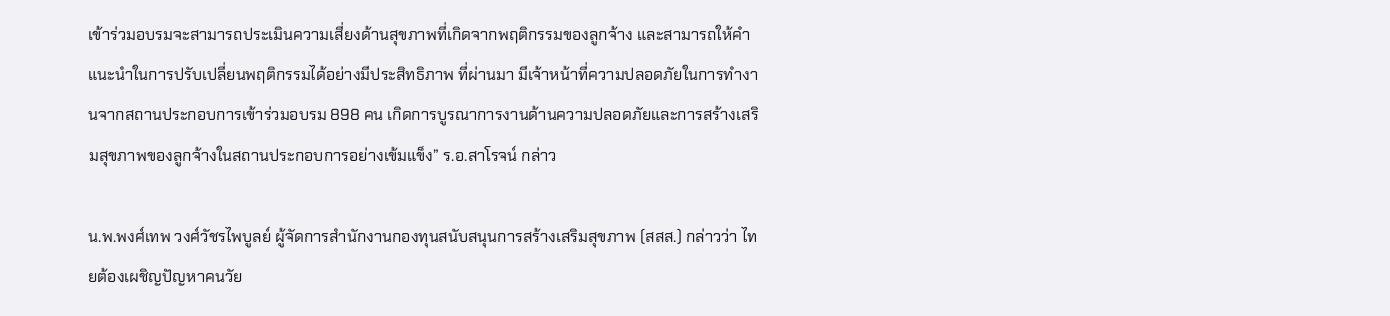เข้าร่วมอบรมจะสามารถประเมินความเสี่ยงด้านสุขภาพที่เกิดจากพฤติกรรมของลูกจ้าง และสามารถให้คำแนะนำในการปรับเปลี่ยนพฤติกรรมได้อย่างมีประสิทธิภาพ ที่ผ่านมา มีเจ้าหน้าที่ความปลอดภัยในการทำงานจากสถานประกอบการเข้าร่วมอบรม 898 คน เกิดการบูรณาการงานด้านความปลอดภัยและการสร้างเสริมสุขภาพของลูกจ้างในสถานประกอบการอย่างเข้มแข็ง” ร.อ.สาโรจน์ กล่าว

น.พ.พงศ์เทพ วงศ์วัชรไพบูลย์ ผู้จัดการสำนักงานกองทุนสนับสนุนการสร้างเสริมสุขภาพ (สสส.) กล่าวว่า ไทยต้องเผชิญปัญหาคนวัย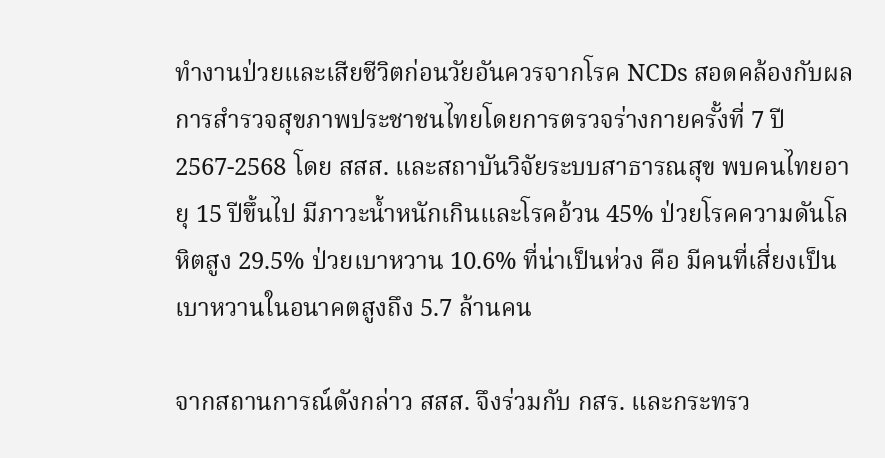ทำงานป่วยและเสียชีวิตก่อนวัยอันควรจากโรค NCDs สอดคล้องกับผลการสำรวจสุขภาพประชาชนไทยโดยการตรวจร่างกายครั้งที่ 7 ปี 2567-2568 โดย สสส. และสถาบันวิจัยระบบสาธารณสุข พบคนไทยอายุ 15 ปีขึ้นไป มีภาวะน้ำหนักเกินและโรคอ้วน 45% ป่วยโรคความดันโลหิตสูง 29.5% ป่วยเบาหวาน 10.6% ที่น่าเป็นห่วง คือ มีคนที่เสี่ยงเป็นเบาหวานในอนาคตสูงถึง 5.7 ล้านคน

จากสถานการณ์ดังกล่าว สสส. จึงร่วมกับ กสร. และกระทรว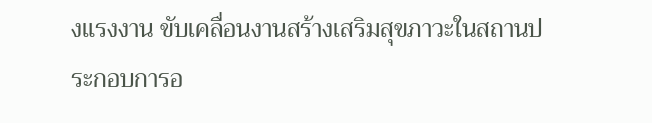งแรงงาน ขับเคลื่อนงานสร้างเสริมสุขภาวะในสถานประกอบการอ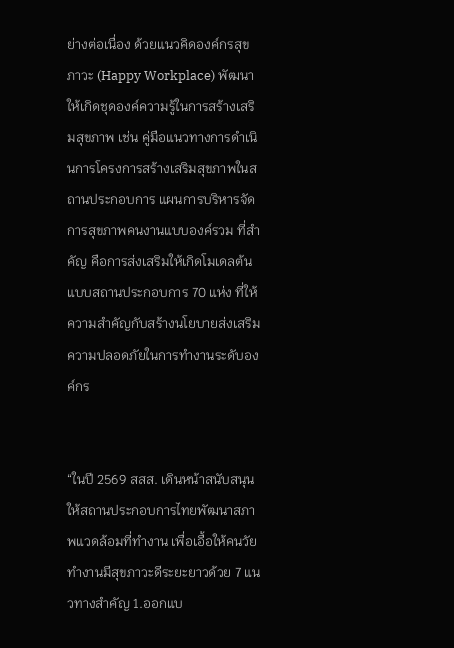ย่างต่อเนื่อง ด้วยแนวคิดองค์กรสุขภาวะ (Happy Workplace) พัฒนาให้เกิดชุดองค์ความรู้ในการสร้างเสริมสุขภาพ เช่น คู่มือแนวทางการดำเนินการโครงการสร้างเสริมสุขภาพในสถานประกอบการ แผนการบริหารจัดการสุขภาพคนงานแบบองค์รวม ที่สำคัญ คือการส่งเสริมให้เกิดโมเดลต้นแบบสถานประกอบการ 70 แห่ง ที่ให้ความสำคัญกับสร้างนโยบายส่งเสริมความปลอดภัยในการทำงานระดับองค์กร


“ในปี 2569 สสส. เดินหน้าสนับสนุนให้สถานประกอบการไทยพัฒนาสภาพแวดล้อมที่ทำงาน เพื่อเอื้อให้คนวัยทำงานมีสุขภาวะดีระยะยาวด้วย 7 แนวทางสำคัญ 1.ออกแบ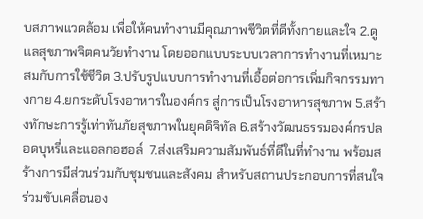บสภาพแวดล้อม เพื่อให้คนทำงานมีคุณภาพชีวิตที่ดีทั้งกายและใจ 2.ดูแลสุขภาพจิตคนวัยทำงาน โดยออกแบบระบบเวลาการทำงานที่เหมาะสมกับการใช้ชีวิต 3.ปรับรูปแบบการทำงานที่เอื้อต่อการเพิ่มกิจกรรมทางกาย 4.ยกระดับโรงอาหารในองค์กร สู่การเป็นโรงอาหารสุขภาพ 5.สร้างทักษะการรู้เท่าทันภัยสุขภาพในยุคดิจิทัล 6.สร้างวัฒนธรรมองค์กรปลอดบุหรี่และแอลกอฮอล์  7.ส่งเสริมความสัมพันธ์ที่ดีในที่ทำงาน พร้อมสร้างการมีส่วนร่วมกับชุมชนและสังคม สำหรับสถานประกอบการที่สนใจร่วมขับเคลื่อนอง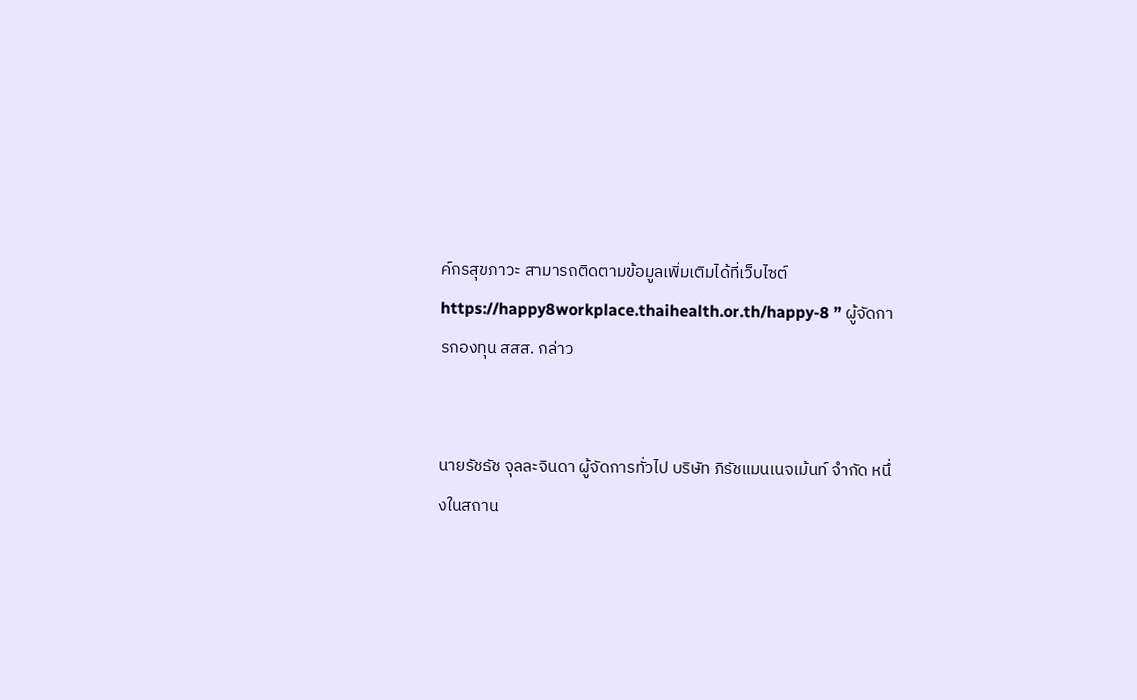ค์กรสุขภาวะ สามารถติดตามข้อมูลเพิ่มเติมได้ที่เว็บไซต์ https://happy8workplace.thaihealth.or.th/happy-8 ” ผู้จัดการกองทุน สสส. กล่าว


นายรัชธัช จุลละจินดา ผู้จัดการทั่วไป บริษัท ภิรัชแมนเนจเม้นท์ จำกัด หนึ่งในสถาน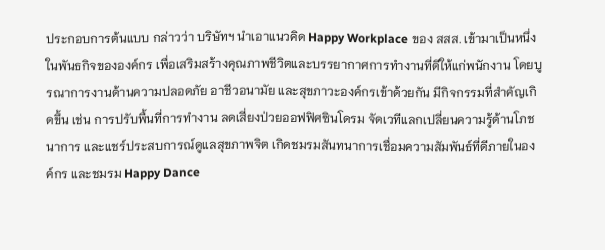ประกอบการต้นแบบ กล่าวว่า บริษัทฯ นำเอาแนวคิด Happy Workplace ของ สสส. เข้ามาเป็นหนึ่งในพันธกิจขององค์กร เพื่อเสริมสร้างคุณภาพชีวิตและบรรยากาศการทำงานที่ดีให้แก่พนักงาน โดยบูรณาการงานด้านความปลอดภัย อาชีวอนามัย และสุขภาวะองค์กรเข้าด้วยกัน มีกิจกรรมที่สำคัญเกิดขึ้น เช่น การปรับพื้นที่การทำงาน ลดเสี่ยงป่วยออฟฟิศซินโดรม จัดเวทีแลกเปลี่ยนความรู้ด้านโภชนาการ และแชร์ประสบการณ์ดูแลสุขภาพจิต เกิดชมรมสันทนาการเชื่อมความสัมพันธ์ที่ดีภายในองค์กร และชมรม Happy Dance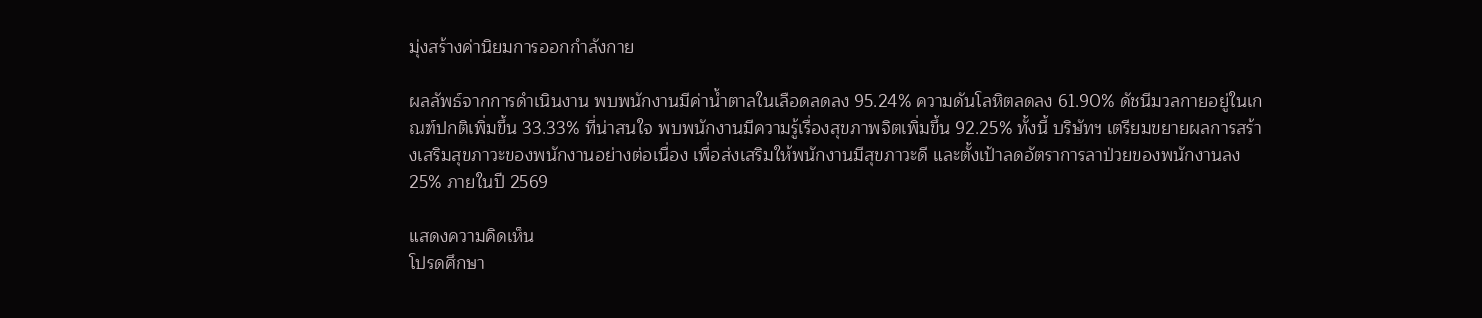มุ่งสร้างค่านิยมการออกกำลังกาย

ผลลัพธ์จากการดำเนินงาน พบพนักงานมีค่าน้ำตาลในเลือดลดลง 95.24% ความดันโลหิตลดลง 61.90% ดัชนีมวลกายอยู่ในเกณฑ์ปกติเพิ่มขึ้น 33.33% ที่น่าสนใจ พบพนักงานมีความรู้เรื่องสุขภาพจิตเพิ่มขึ้น 92.25% ทั้งนี้ บริษัทฯ เตรียมขยายผลการสร้างเสริมสุขภาวะของพนักงานอย่างต่อเนื่อง เพื่อส่งเสริมให้พนักงานมีสุขภาวะดี และตั้งเป้าลดอัตราการลาป่วยของพนักงานลง 25% ภายในปี 2569

แสดงความคิดเห็น
โปรดศึกษา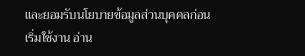และยอมรับนโยบายข้อมูลส่วนบุคคลก่อนเริ่มใช้งาน อ่าน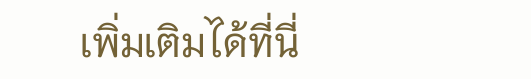เพิ่มเติมได้ที่นี่